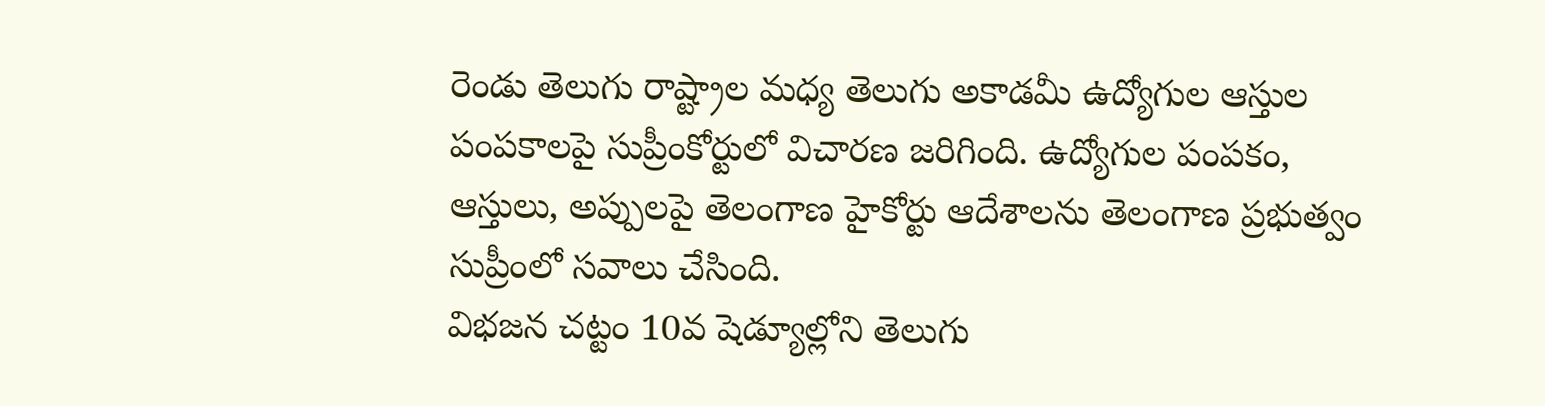రెండు తెలుగు రాష్ట్రాల మధ్య తెలుగు అకాడమీ ఉద్యోగుల ఆస్తుల పంపకాలపై సుప్రీంకోర్టులో విచారణ జరిగింది. ఉద్యోగుల పంపకం, ఆస్తులు, అప్పులపై తెలంగాణ హైకోర్టు ఆదేశాలను తెలంగాణ ప్రభుత్వం సుప్రీంలో సవాలు చేసింది.
విభజన చట్టం 10వ షెడ్యూల్లోని తెలుగు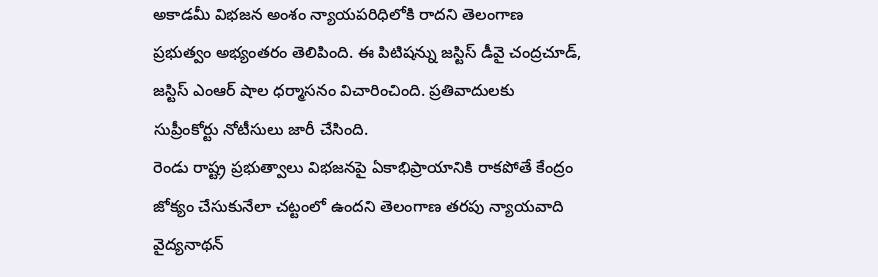అకాడమీ విభజన అంశం న్యాయపరిధిలోకి రాదని తెలంగాణ ప్రభుత్వం అభ్యంతరం తెలిపింది. ఈ పిటిషన్ను జస్టిస్ డీవై చంద్రచూడ్, జస్టిస్ ఎంఆర్ షాల ధర్మాసనం విచారించింది. ప్రతివాదులకు సుప్రీంకోర్టు నోటీసులు జారీ చేసింది.
రెండు రాష్ట్ర ప్రభుత్వాలు విభజనపై ఏకాభిప్రాయానికి రాకపోతే కేంద్రం జోక్యం చేసుకునేలా చట్టంలో ఉందని తెలంగాణ తరపు న్యాయవాది వైద్యనాథన్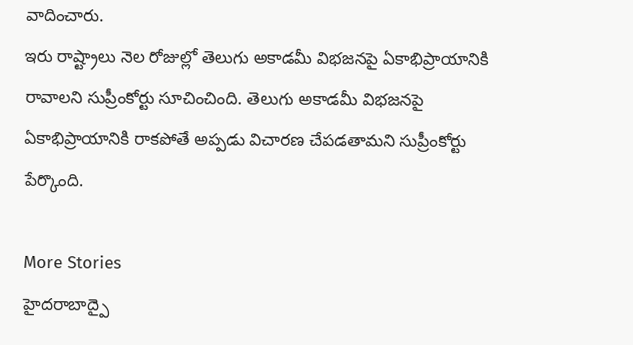వాదించారు.
ఇరు రాష్ట్రాలు నెల రోజుల్లో తెలుగు అకాడమీ విభజనపై ఏకాభిప్రాయానికి రావాలని సుప్రీంకోర్టు సూచించింది. తెలుగు అకాడమీ విభజనపై ఏకాభిప్రాయానికి రాకపోతే అప్పడు విచారణ చేపడతామని సుప్రీంకోర్టు పేర్కొంది.

More Stories
హైదరాబాద్పై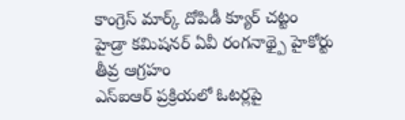కాంగ్రెస్ మార్క్ దోపిడీ క్యూర్ చట్టం
హైడ్రా కమిషనర్ ఏవీ రంగనాథ్పై హైకోర్టు తీవ్ర ఆగ్రహం
ఎస్ఐఆర్ ప్రక్రియలో ఓటర్లపై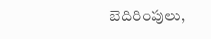బెదిరింపులు,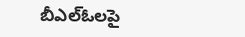బీఎల్ఓలపై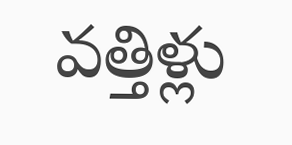వత్తిళ్లు